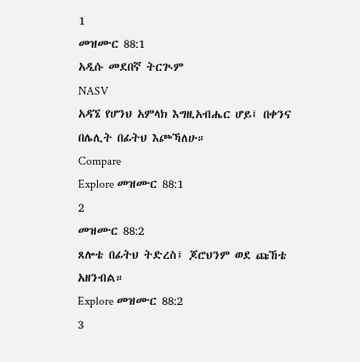1
መዝሙር 88:1
አዲሱ መደበኛ ትርጒም
NASV
አዳኜ የሆንህ አምላክ እግዚአብሔር ሆይ፤ በቀንና በሌሊት በፊትህ እጮኻለሁ።
Compare
Explore መዝሙር 88:1
2
መዝሙር 88:2
ጸሎቴ በፊትህ ትድረስ፤ ጆሮህንም ወደ ጩኸቴ አዘንብል።
Explore መዝሙር 88:2
3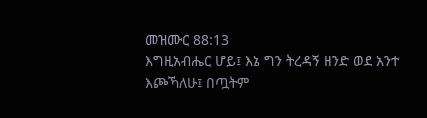መዝሙር 88:13
እግዚአብሔር ሆይ፤ እኔ ግን ትረዳኝ ዘንድ ወደ አንተ እጮኻለሁ፤ በጧትም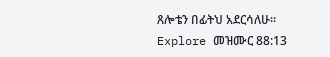ጸሎቴን በፊትህ አደርሳለሁ።
Explore መዝሙር 88:13